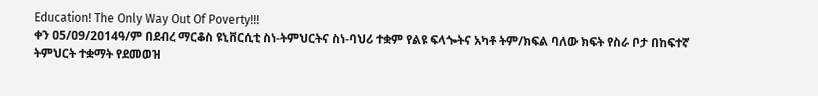Education! The Only Way Out Of Poverty!!!
ቀን ዐ5/ዐ9/2ዐ14ዓ/ም በደብረ ማርቆስ ዩኒቨርሲቲ ስነ-ትምህርትና ስነ-ባህሪ ተቋም የልዩ ፍላጐትና አካቶ ትም/ክፍል ባለው ክፍት የስራ ቦታ በከፍተኛ ትምህርት ተቋማት የደመወዝ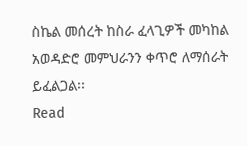ስኬል መሰረት ከስራ ፈላጊዎች መካከል አወዳድሮ መምህራንን ቀጥሮ ለማሰራት ይፈልጋል፡፡
Read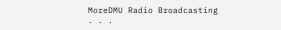MoreDMU Radio Broadcasting . . .